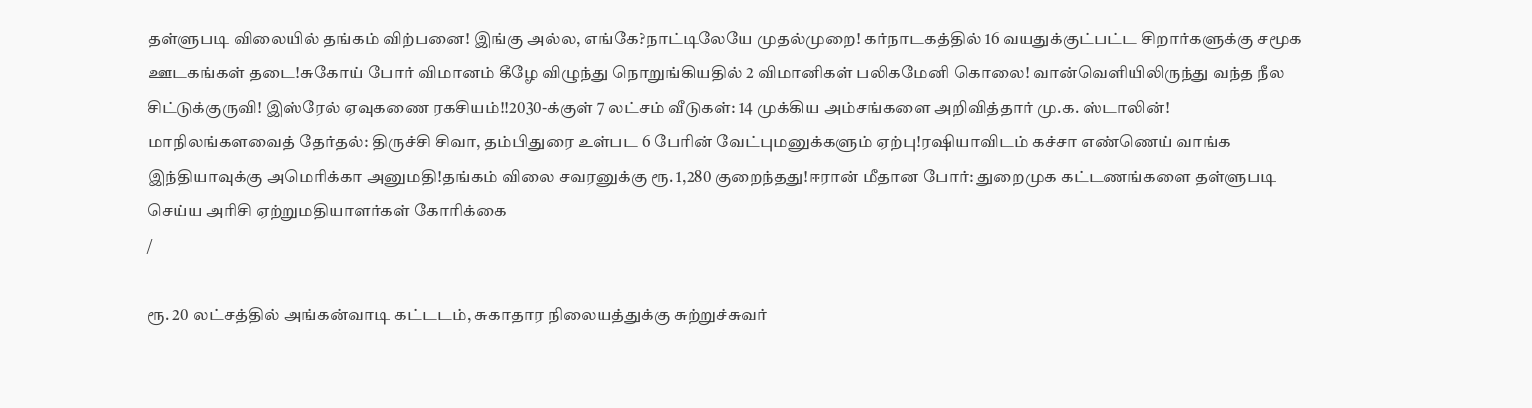தள்ளுபடி விலையில் தங்கம் விற்பனை! இங்கு அல்ல, எங்கே?நாட்டிலேயே முதல்முறை! கர்நாடகத்தில் 16 வயதுக்குட்பட்ட சிறார்களுக்கு சமூக ஊடகங்கள் தடை!சுகோய் போர் விமானம் கீழே விழுந்து நொறுங்கியதில் 2 விமானிகள் பலிகமேனி கொலை! வான்வெளியிலிருந்து வந்த நீல சிட்டுக்குருவி! இஸ்ரேல் ஏவுகணை ரகசியம்!!2030-க்குள் 7 லட்சம் வீடுகள்: 14 முக்கிய அம்சங்களை அறிவித்தார் மு.க. ஸ்டாலின்! மாநிலங்களவைத் தேர்தல்: திருச்சி சிவா, தம்பிதுரை உள்பட 6 பேரின் வேட்புமனுக்களும் ஏற்பு!ரஷியாவிடம் கச்சா எண்ணெய் வாங்க இந்தியாவுக்கு அமெரிக்கா அனுமதி!தங்கம் விலை சவரனுக்கு ரூ. 1,280 குறைந்தது!ஈரான் மீதான போர்: துறைமுக கட்டணங்களை தள்ளுபடி செய்ய அரிசி ஏற்றுமதியாளர்கள் கோரிக்கை
/

ரூ. 20 லட்சத்தில் அங்கன்வாடி கட்டடம், சுகாதார நிலையத்துக்கு சுற்றுச்சுவர்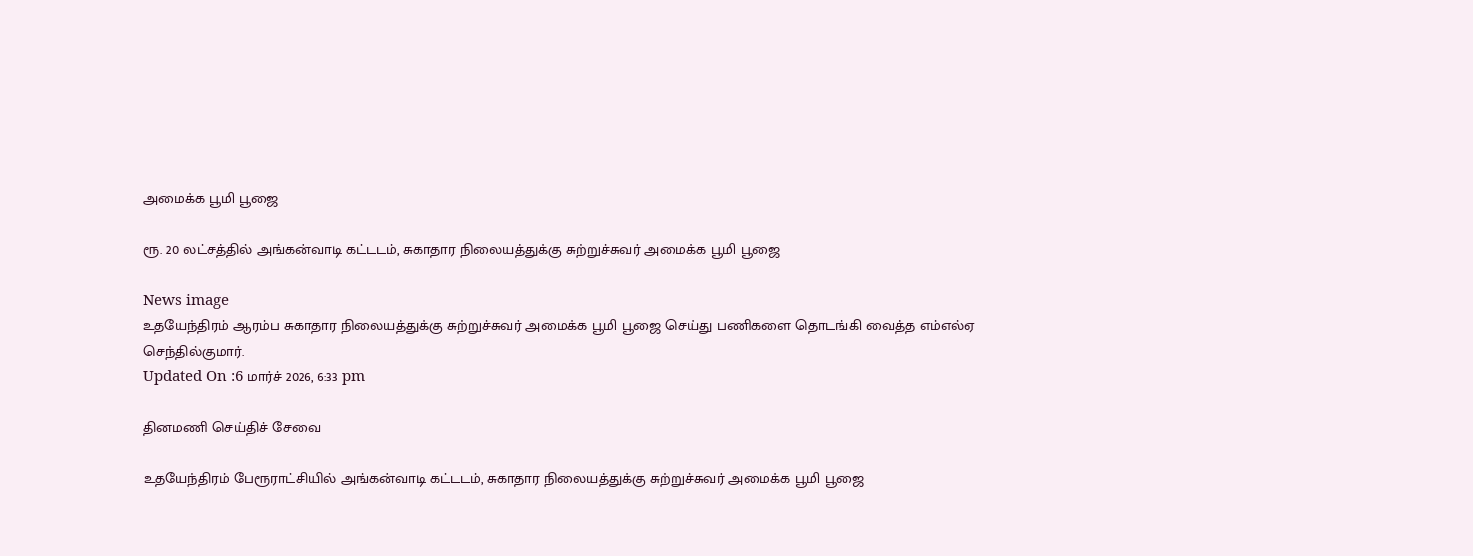அமைக்க பூமி பூஜை

ரூ. 20 லட்சத்தில் அங்கன்வாடி கட்டடம், சுகாதார நிலையத்துக்கு சுற்றுச்சுவர் அமைக்க பூமி பூஜை

News image
உதயேந்திரம் ஆரம்ப சுகாதார நிலையத்துக்கு சுற்றுச்சுவர் அமைக்க பூமி பூஜை செய்து பணிகளை தொடங்கி வைத்த எம்எல்ஏ செந்தில்குமார்.
Updated On :6 மார்ச் 2026, 6:33 pm

தினமணி செய்திச் சேவை

உதயேந்திரம் பேரூராட்சியில் அங்கன்வாடி கட்டடம், சுகாதார நிலையத்துக்கு சுற்றுச்சுவர் அமைக்க பூமி பூஜை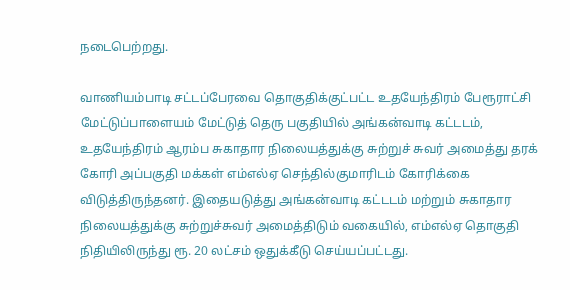நடைபெற்றது.

வாணியம்பாடி சட்டப்பேரவை தொகுதிக்குட்பட்ட உதயேந்திரம் பேரூராட்சி மேட்டுப்பாளையம் மேட்டுத் தெரு பகுதியில் அங்கன்வாடி கட்டடம், உதயேந்திரம் ஆரம்ப சுகாதார நிலையத்துக்கு சுற்றுச் சுவர் அமைத்து தரக் கோரி அப்பகுதி மக்கள் எம்எல்ஏ செந்தில்குமாரிடம் கோரிக்கை விடுத்திருந்தனர். இதையடுத்து அங்கன்வாடி கட்டடம் மற்றும் சுகாதார நிலையத்துக்கு சுற்றுச்சுவர் அமைத்திடும் வகையில், எம்எல்ஏ தொகுதி நிதியிலிருந்து ரூ. 20 லட்சம் ஒதுக்கீடு செய்யப்பட்டது.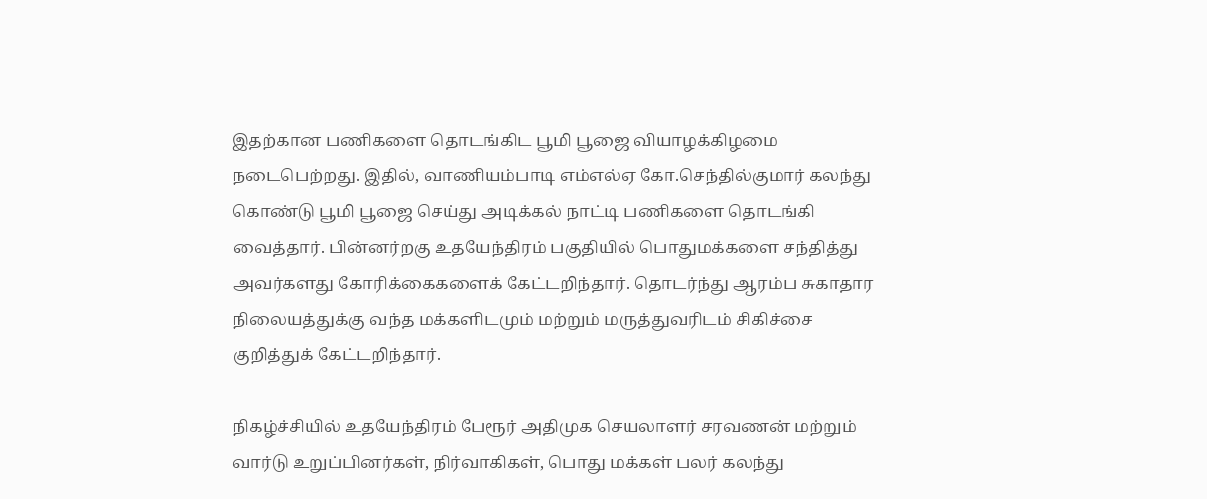இதற்கான பணிகளை தொடங்கிட பூமி பூஜை வியாழக்கிழமை நடைபெற்றது. இதில், வாணியம்பாடி எம்எல்ஏ கோ.செந்தில்குமார் கலந்து கொண்டு பூமி பூஜை செய்து அடிக்கல் நாட்டி பணிகளை தொடங்கி வைத்தார். பின்னர்றகு உதயேந்திரம் பகுதியில் பொதுமக்களை சந்தித்து அவர்களது கோரிக்கைகளைக் கேட்டறிந்தார். தொடர்ந்து ஆரம்ப சுகாதார நிலையத்துக்கு வந்த மக்களிடமும் மற்றும் மருத்துவரிடம் சிகிச்சை குறித்துக் கேட்டறிந்தார்.

நிகழ்ச்சியில் உதயேந்திரம் பேரூர் அதிமுக செயலாளர் சரவணன் மற்றும் வார்டு உறுப்பினர்கள், நிர்வாகிகள், பொது மக்கள் பலர் கலந்து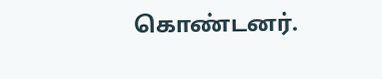கொண்டனர்.